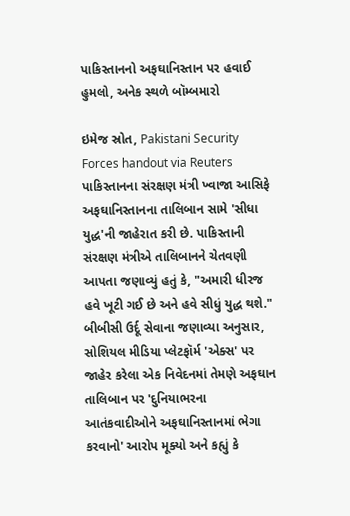પાકિસ્તાનનો અફઘાનિસ્તાન પર હવાઈ હુમલો, અનેક સ્થળે બૉમ્બમારો

ઇમેજ સ્રોત, Pakistani Security Forces handout via Reuters
પાકિસ્તાનના સંરક્ષણ મંત્રી ખ્વાજા આસિફે અફઘાનિસ્તાનના તાલિબાન સામે 'સીધા યુદ્ધ'ની જાહેરાત કરી છે. પાકિસ્તાની સંરક્ષણ મંત્રીએ તાલિબાનને ચેતવણી આપતા જણાવ્યું હતું કે, "અમારી ધીરજ હવે ખૂટી ગઈ છે અને હવે સીધું યુદ્ધ થશે."
બીબીસી ઉર્દૂ સેવાના જણાવ્યા અનુસાર, સોશિયલ મીડિયા પ્લેટફૉર્મ 'એક્સ' પર જાહેર કરેલા એક નિવેદનમાં તેમણે અફઘાન તાલિબાન પર 'દુનિયાભરના આતંકવાદીઓને અફઘાનિસ્તાનમાં ભેગા કરવાનો' આરોપ મૂક્યો અને કહ્યું કે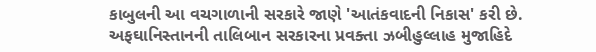કાબુલની આ વચગાળાની સરકારે જાણે 'આતંકવાદની નિકાસ' કરી છે.
અફઘાનિસ્તાનની તાલિબાન સરકારના પ્રવક્તા ઝબીહુલ્લાહ મુજાહિદે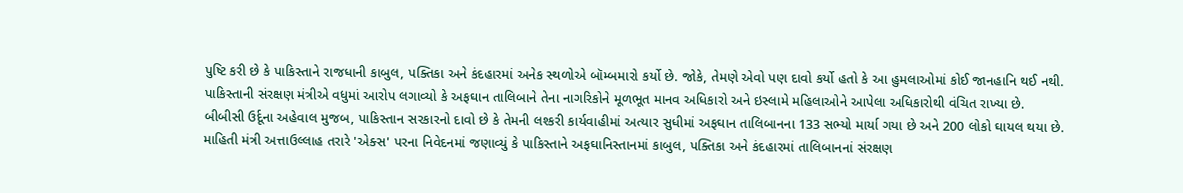પુષ્ટિ કરી છે કે પાકિસ્તાને રાજધાની કાબુલ, પક્તિકા અને કંદહારમાં અનેક સ્થળોએ બૉમ્બમારો કર્યો છે. જોકે, તેમણે એવો પણ દાવો કર્યો હતો કે આ હુમલાઓમાં કોઈ જાનહાનિ થઈ નથી.
પાકિસ્તાની સંરક્ષણ મંત્રીએ વધુમાં આરોપ લગાવ્યો કે અફઘાન તાલિબાને તેના નાગરિકોને મૂળભૂત માનવ અધિકારો અને ઇસ્લામે મહિલાઓને આપેલા અધિકારોથી વંચિત રાખ્યા છે.
બીબીસી ઉર્દૂના અહેવાલ મુજબ, પાકિસ્તાન સરકારનો દાવો છે કે તેમની લશ્કરી કાર્યવાહીમાં અત્યાર સુધીમાં અફઘાન તાલિબાનના 133 સભ્યો માર્યા ગયા છે અને 200 લોકો ઘાયલ થયા છે.
માહિતી મંત્રી અત્તાઉલ્લાહ તરારે 'એક્સ' પરના નિવેદનમાં જણાવ્યું કે પાકિસ્તાને અફઘાનિસ્તાનમાં કાબુલ, પક્તિકા અને કંદહારમાં તાલિબાનનાં સંરક્ષણ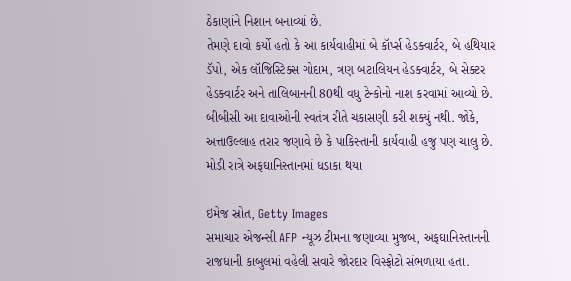ઠેકાણાંને નિશાન બનાવ્યાં છે.
તેમણે દાવો કર્યો હતો કે આ કાર્યવાહીમાં બે કૉર્પ્સ હેડક્વાર્ટર, બે હથિયાર ડૅપો, એક લૉજિસ્ટિક્સ ગોદામ, ત્રણ બટાલિયન હેડક્વાર્ટર, બે સેક્ટર હેડક્વાર્ટર અને તાલિબાનની 80થી વધુ ટેન્કોનો નાશ કરવામાં આવ્યો છે. બીબીસી આ દાવાઓની સ્વતંત્ર રીતે ચકાસણી કરી શક્યું નથી. જોકે, અત્તાઉલ્લાહ તરાર જણાવે છે કે પાકિસ્તાની કાર્યવાહી હજુ પણ ચાલુ છે.
મોડી રાત્રે અફઘાનિસ્તાનમાં ધડાકા થયા

ઇમેજ સ્રોત, Getty Images
સમાચાર એજન્સી AFP ન્યૂઝ ટીમના જણાવ્યા મુજબ, અફઘાનિસ્તાનની રાજધાની કાબુલમાં વહેલી સવારે જોરદાર વિસ્ફોટો સંભળાયા હતા.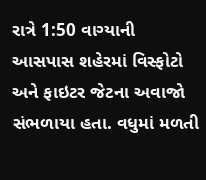રાત્રે 1:50 વાગ્યાની આસપાસ શહેરમાં વિસ્ફોટો અને ફાઇટર જેટના અવાજો સંભળાયા હતા. વધુમાં મળતી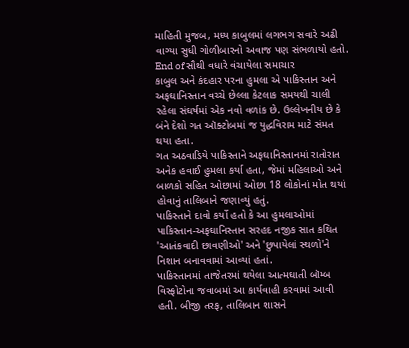માહિતી મુજબ, મધ્ય કાબુલમાં લગભગ સવારે અઢી વાગ્યા સુધી ગોળીબારનો અવાજ પણ સંભળાયો હતો.
End of સૌથી વધારે વંચાયેલા સમાચાર
કાબુલ અને કંદહાર પરના હુમલા એ પાકિસ્તાન અને અફઘાનિસ્તાન વચ્ચે છેલ્લા કેટલાક સમયથી ચાલી રહેલા સંઘર્ષમાં એક નવો વળાંક છે. ઉલ્લેખનીય છે કે બંને દેશો ગત ઑક્ટોબમાં જ યુદ્ધવિરામ માટે સંમત થયા હતા.
ગત અઠવાડિયે પાકિસ્તાને અફઘાનિસ્તાનમાં રાતોરાત અનેક હવાઈ હુમલા કર્યા હતા, જેમાં મહિલાઓ અને બાળકો સહિત ઓછામાં ઓછા 18 લોકોનાં મોત થયાં હોવાનું તાલિબાને જણાવ્યું હતું.
પાકિસ્તાને દાવો કર્યો હતો કે આ હુમલાઓમાં પાકિસ્તાન-અફઘાનિસ્તાન સરહદ નજીક સાત કથિત 'આતંકવાદી છાવણીઓ' અને 'છુપાયેલાં સ્થળો'ને નિશાન બનાવવામાં આવ્યાં હતાં.
પાકિસ્તાનમાં તાજેતરમાં થયેલા આત્મઘાતી બૉમ્બ વિસ્ફોટોના જવાબમાં આ કાર્યવાહી કરવામાં આવી હતી. બીજી તરફ, તાલિબાન શાસને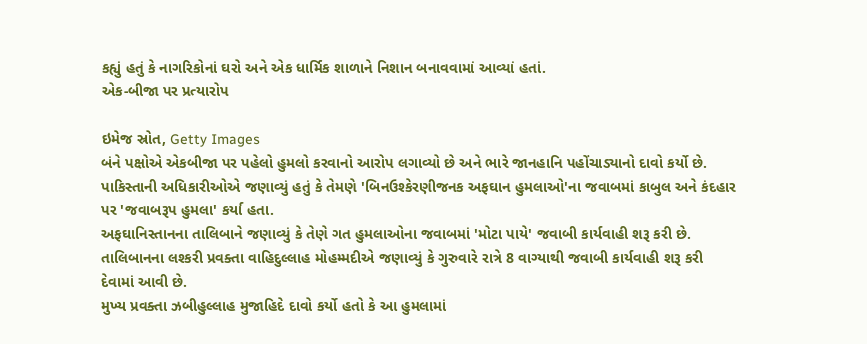કહ્યું હતું કે નાગરિકોનાં ઘરો અને એક ધાર્મિક શાળાને નિશાન બનાવવામાં આવ્યાં હતાં.
એક-બીજા પર પ્રત્યારોપ

ઇમેજ સ્રોત, Getty Images
બંને પક્ષોએ એકબીજા પર પહેલો હુમલો કરવાનો આરોપ લગાવ્યો છે અને ભારે જાનહાનિ પહોંચાડ્યાનો દાવો કર્યો છે.
પાકિસ્તાની અધિકારીઓએ જણાવ્યું હતું કે તેમણે 'બિનઉશ્કેરણીજનક અફઘાન હુમલાઓ'ના જવાબમાં કાબુલ અને કંદહાર પર 'જવાબરૂપ હુમલા' કર્યા હતા.
અફઘાનિસ્તાનના તાલિબાને જણાવ્યું કે તેણે ગત હુમલાઓના જવાબમાં 'મોટા પાયે' જવાબી કાર્યવાહી શરૂ કરી છે.
તાલિબાનના લશ્કરી પ્રવક્તા વાહિદુલ્લાહ મોહમ્મદીએ જણાવ્યું કે ગુરુવારે રાત્રે 8 વાગ્યાથી જવાબી કાર્યવાહી શરૂ કરી દેવામાં આવી છે.
મુખ્ય પ્રવક્તા ઝબીહુલ્લાહ મુજાહિદે દાવો કર્યો હતો કે આ હુમલામાં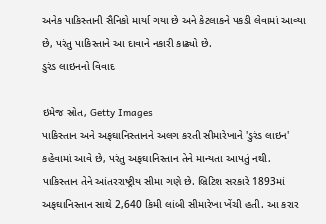અનેક પાકિસ્તાની સૈનિકો માર્યા ગયા છે અને કેટલાકને પકડી લેવામાં આવ્યા છે, પરંતુ પાકિસ્તાને આ દાવાને નકારી કાઢ્યો છે.
ડુરંડ લાઇનનો વિવાદ

ઇમેજ સ્રોત, Getty Images
પાકિસ્તાન અને અફઘાનિસ્તાનને અલગ કરતી સીમારેખાને 'ડુરંડ લાઇન' કહેવામાં આવે છે, પરંતુ અફઘાનિસ્તાન તેને માન્યતા આપતું નથી.
પાકિસ્તાન તેને આંતરરાષ્ટ્રીય સીમા ગણે છે. બ્રિટિશ સરકારે 1893માં અફઘાનિસ્તાન સાથે 2,640 કિમી લાંબી સીમારેખા ખેંચી હતી. આ કરાર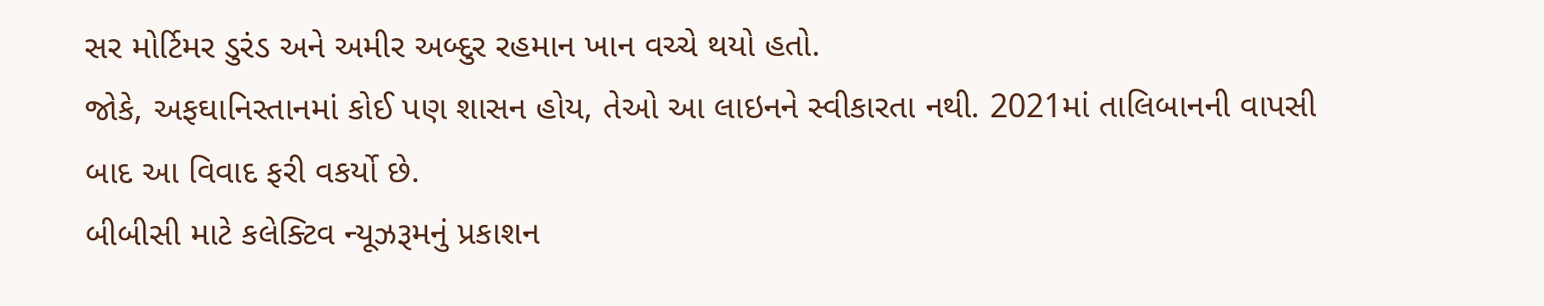સર મોર્ટિમર ડુરંડ અને અમીર અબ્દુર રહમાન ખાન વચ્ચે થયો હતો.
જોકે, અફઘાનિસ્તાનમાં કોઈ પણ શાસન હોય, તેઓ આ લાઇનને સ્વીકારતા નથી. 2021માં તાલિબાનની વાપસી બાદ આ વિવાદ ફરી વકર્યો છે.
બીબીસી માટે કલેક્ટિવ ન્યૂઝરૂમનું પ્રકાશન